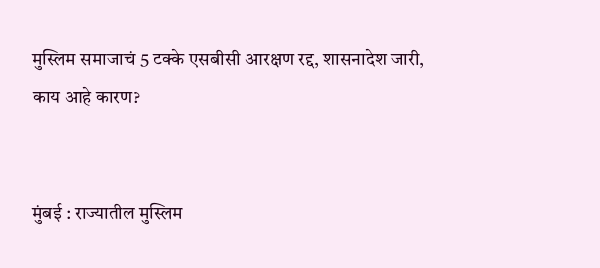मुस्लिम समाजाचं 5 टक्के एसबीसी आरक्षण रद्द, शासनादेश जारी, काय आहे कारण?


मुंबई : राज्यातील मुस्लिम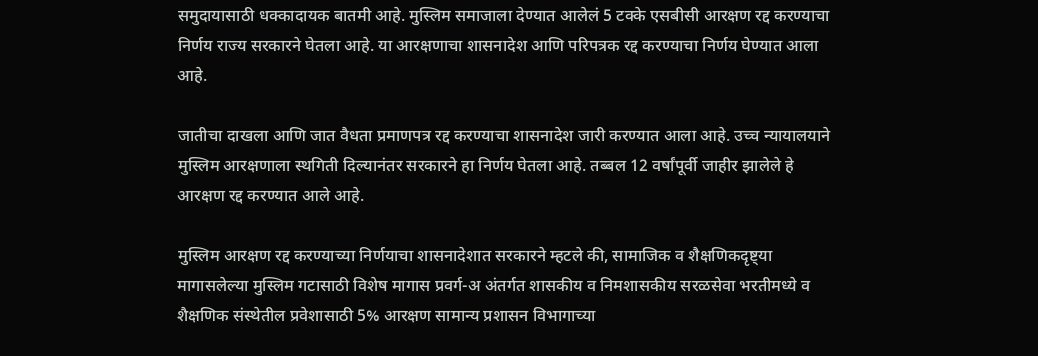समुदायासाठी धक्कादायक बातमी आहे. मुस्लिम समाजाला देण्यात आलेलं 5 टक्के एसबीसी आरक्षण रद्द करण्याचा निर्णय राज्य सरकारने घेतला आहे. या आरक्षणाचा शासनादेश आणि परिपत्रक रद्द करण्याचा निर्णय घेण्यात आला आहे.

जातीचा दाखला आणि जात वैधता प्रमाणपत्र रद्द करण्याचा शासनादेश जारी करण्यात आला आहे. उच्च न्यायालयाने मुस्लिम आरक्षणाला स्थगिती दिल्यानंतर सरकारने हा निर्णय घेतला आहे. तब्बल 12 वर्षांपूर्वी जाहीर झालेले हे आरक्षण रद्द करण्यात आले आहे.

मुस्लिम आरक्षण रद्द करण्याच्या निर्णयाचा शासनादेशात सरकारने म्हटले की, सामाजिक व शैक्षणिकदृष्ट्या मागासलेल्या मुस्लिम गटासाठी विशेष मागास प्रवर्ग-अ अंतर्गत शासकीय व निमशासकीय सरळसेवा भरतीमध्ये व शैक्षणिक संस्थेतील प्रवेशासाठी 5% आरक्षण सामान्य प्रशासन विभागाच्या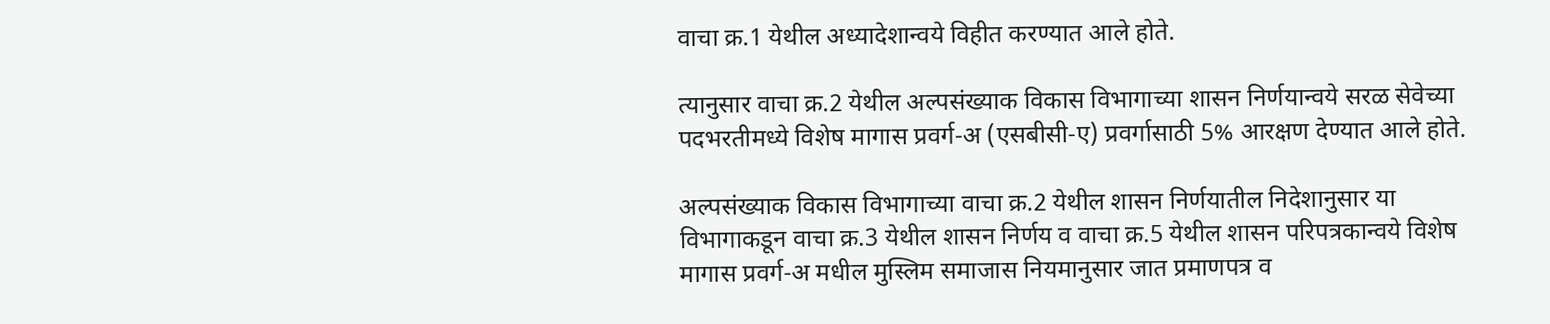वाचा क्र.1 येथील अध्यादेशान्वये विहीत करण्यात आले होते.

त्यानुसार वाचा क्र.2 येथील अल्पसंख्याक विकास विभागाच्या शासन निर्णयान्वये सरळ सेवेच्या पदभरतीमध्ये विशेष मागास प्रवर्ग-अ (एसबीसी-ए) प्रवर्गासाठी 5% आरक्षण देण्यात आले होते.

अल्पसंख्याक विकास विभागाच्या वाचा क्र.2 येथील शासन निर्णयातील निदेशानुसार या विभागाकडून वाचा क्र.3 येथील शासन निर्णय व वाचा क्र.5 येथील शासन परिपत्रकान्वये विशेष मागास प्रवर्ग-अ मधील मुस्लिम समाजास नियमानुसार जात प्रमाणपत्र व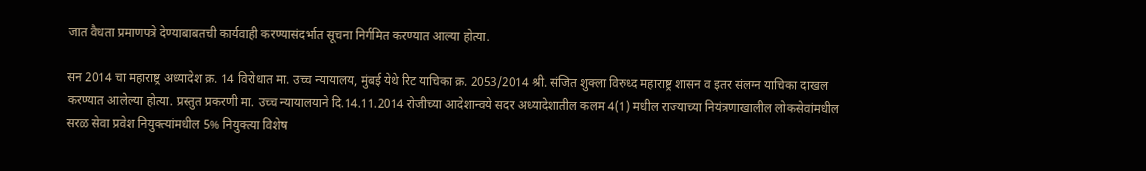जात वैधता प्रमाणपत्रे देण्याबाबतची कार्यवाही करण्यासंदर्भात सूचना निर्गमित करण्यात आल्या होत्या.

सन 2014 चा महाराष्ट्र अध्यादेश क्र. 14 विरोधात मा. उच्च न्यायालय, मुंबई येथे रिट याचिका क्र. 2053/2014 श्री. संजित शुक्ला विरुध्द महाराष्ट्र शासन व इतर संलग्न याचिका दाखल करण्यात आलेल्या होत्या. प्रस्तुत प्रकरणी मा. उच्च न्यायालयाने दि.14.11.2014 रोजीच्या आदेशान्वये सदर अध्यादेशातील कलम 4(1) मधील राज्याच्या नियंत्रणाखालील लोकसेवांमधील सरळ सेवा प्रवेश नियुक्त्यांमधील 5% नियुक्त्या विशेष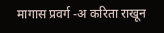मागास प्रवर्ग -अ करिता राखून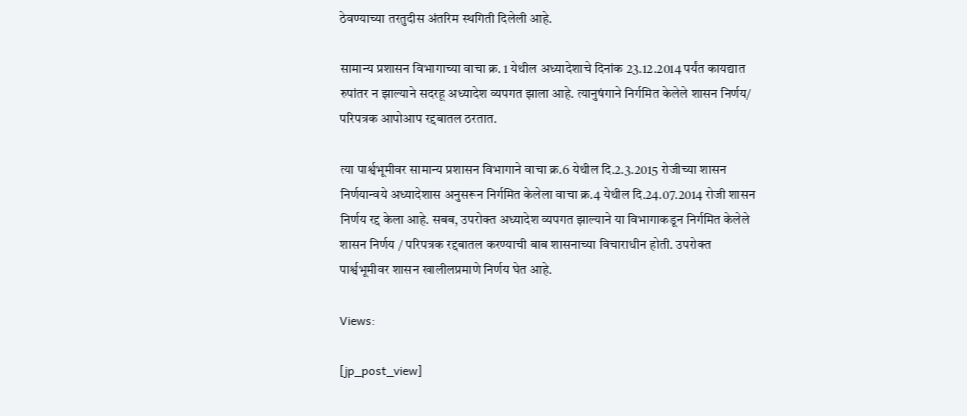ठेवण्याच्या तरतुदीस अंतरिम स्थगिती दिलेली आहे.

सामान्य प्रशासन विभागाच्या वाचा क्र. 1 येथील अध्यादेशाचे दिनांक 23.12.2014 पर्यंत कायद्यात रुपांतर न झाल्याने सदरहू अध्यादेश व्यपगत झाला आहे. त्यानुषंगाने निर्गमित केलेले शासन निर्णय/ परिपत्रक आपोआप रद्दबातल ठरतात.

त्या पार्श्वभूमीवर सामान्य प्रशासन विभागाने वाचा क्र.6 येथील दि.2.3.2015 रोजीच्या शासन निर्णयान्वये अध्यादेशास अनुसरून निर्गमित केलेला वाचा क्र.4 येथील दि.24.07.2014 रोजी शासन निर्णय रद्द केला आहे. सबब, उपरोक्त अध्यादेश व्यपगत झाल्याने या विभागाकडून निर्गमित केलेले शासन निर्णय / परिपत्रक रद्दबातल करण्याची बाब शासनाच्या विचाराधीन होती. उपरोक्त पार्श्वभूमीवर शासन खालीलप्रमाणे निर्णय घेत आहे.

Views:

[jp_post_view]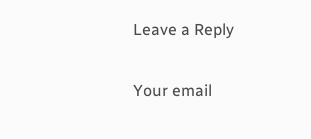Leave a Reply

Your email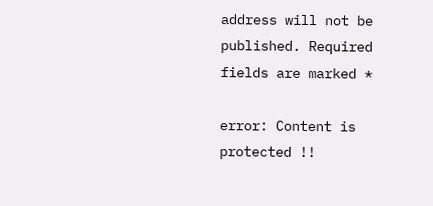address will not be published. Required fields are marked *

error: Content is protected !!